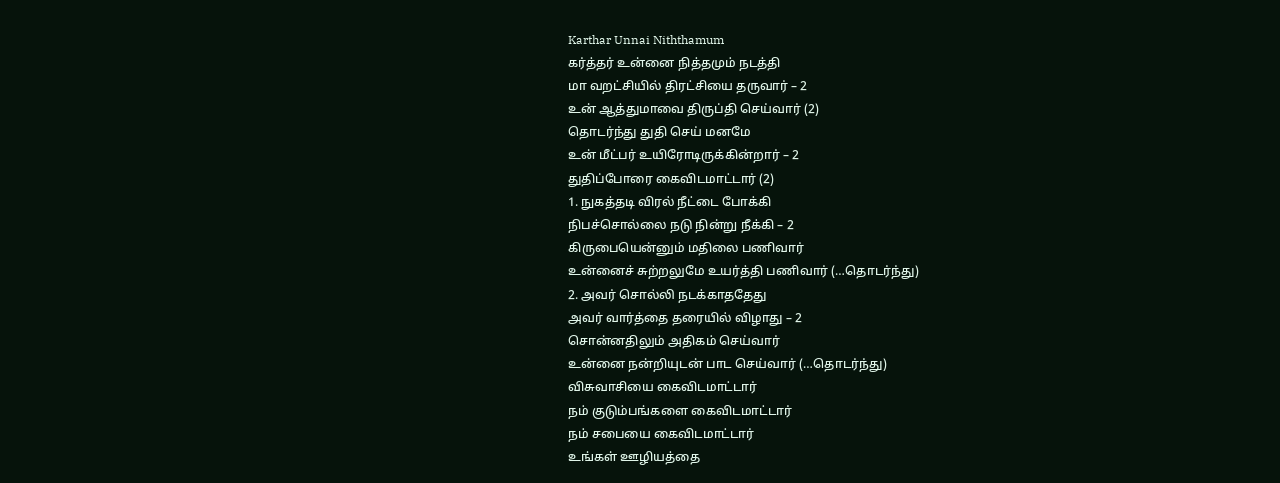Karthar Unnai Niththamum
கர்த்தர் உன்னை நித்தமும் நடத்தி
மா வறட்சியில் திரட்சியை தருவார் – 2
உன் ஆத்துமாவை திருப்தி செய்வார் (2)
தொடர்ந்து துதி செய் மனமே
உன் மீட்பர் உயிரோடிருக்கின்றார் – 2
துதிப்போரை கைவிடமாட்டார் (2)
1. நுகத்தடி விரல் நீட்டை போக்கி
நிபச்சொல்லை நடு நின்று நீக்கி – 2
கிருபையென்னும் மதிலை பணிவார்
உன்னைச் சுற்றலுமே உயர்த்தி பணிவார் (…தொடர்ந்து)
2. அவர் சொல்லி நடக்காததேது
அவர் வார்த்தை தரையில் விழாது – 2
சொன்னதிலும் அதிகம் செய்வார்
உன்னை நன்றியுடன் பாட செய்வார் (…தொடர்ந்து)
விசுவாசியை கைவிடமாட்டார்
நம் குடும்பங்களை கைவிடமாட்டார்
நம் சபையை கைவிடமாட்டார்
உங்கள் ஊழியத்தை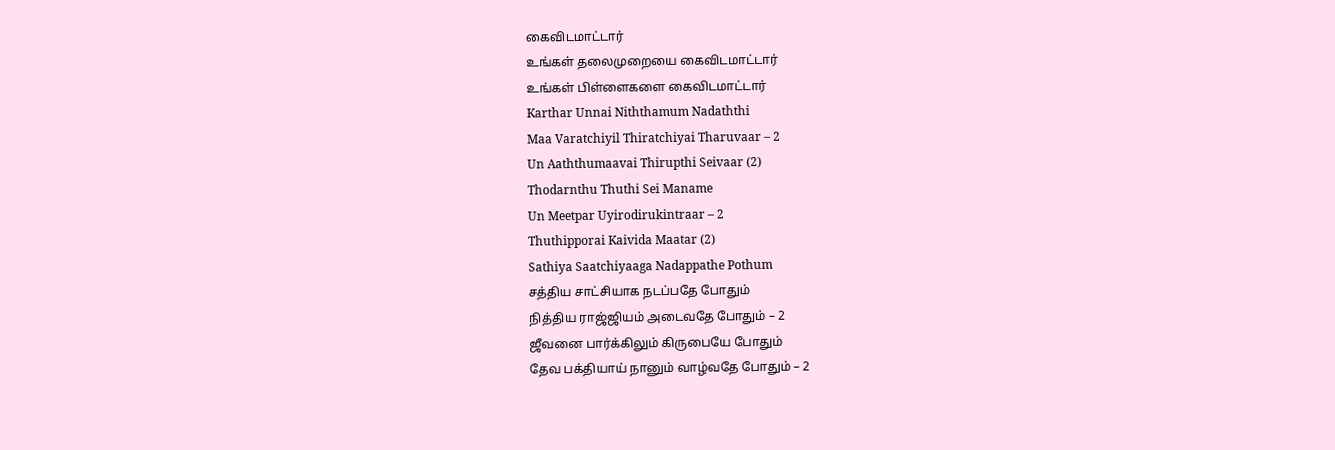கைவிடமாட்டார்
உங்கள் தலைமுறையை கைவிடமாட்டார்
உங்கள் பிள்ளைகளை கைவிடமாட்டார்
Karthar Unnai Niththamum Nadaththi
Maa Varatchiyil Thiratchiyai Tharuvaar – 2
Un Aaththumaavai Thirupthi Seivaar (2)
Thodarnthu Thuthi Sei Maname
Un Meetpar Uyirodirukintraar – 2
Thuthipporai Kaivida Maatar (2)
Sathiya Saatchiyaaga Nadappathe Pothum
சத்திய சாட்சியாக நடப்பதே போதும்
நித்திய ராஜ்ஜியம் அடைவதே போதும் – 2
ஜீவனை பார்க்கிலும் கிருபையே போதும்
தேவ பக்தியாய் நானும் வாழ்வதே போதும் – 2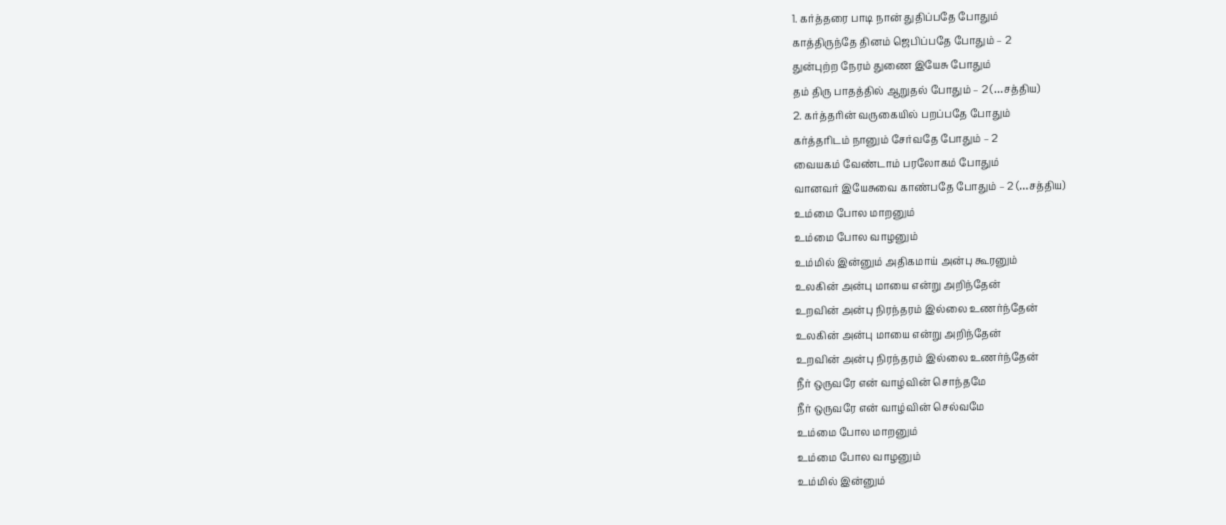1. கர்த்தரை பாடி நான் துதிப்பதே போதும்
காத்திருந்தே தினம் ஜெபிப்பதே போதும் – 2
துன்புற்ற நேரம் துணை இயேசு போதும்
தம் திரு பாதத்தில் ஆறுதல் போதும் – 2 (…சத்திய)
2. கர்த்தரின் வருகையில் பறப்பதே போதும்
கர்த்தரிடம் நானும் சேர்வதே போதும் – 2
வையகம் வேண்டாம் பரலோகம் போதும்
வானவர் இயேசுவை காண்பதே போதும் – 2 (…சத்திய)
உம்மை போல மாறனும்
உம்மை போல வாழனும்
உம்மில் இன்னும் அதிகமாய் அன்பு கூரனும்
உலகின் அன்பு மாயை என்று அறிந்தேன்
உறவின் அன்பு நிரந்தரம் இல்லை உணர்ந்தேன்
உலகின் அன்பு மாயை என்று அறிந்தேன்
உறவின் அன்பு நிரந்தரம் இல்லை உணர்ந்தேன்
நீர் ஒருவரே என் வாழ்வின் சொந்தமே
நீர் ஒருவரே என் வாழ்வின் செல்வமே
உம்மை போல மாறனும்
உம்மை போல வாழனும்
உம்மில் இன்னும்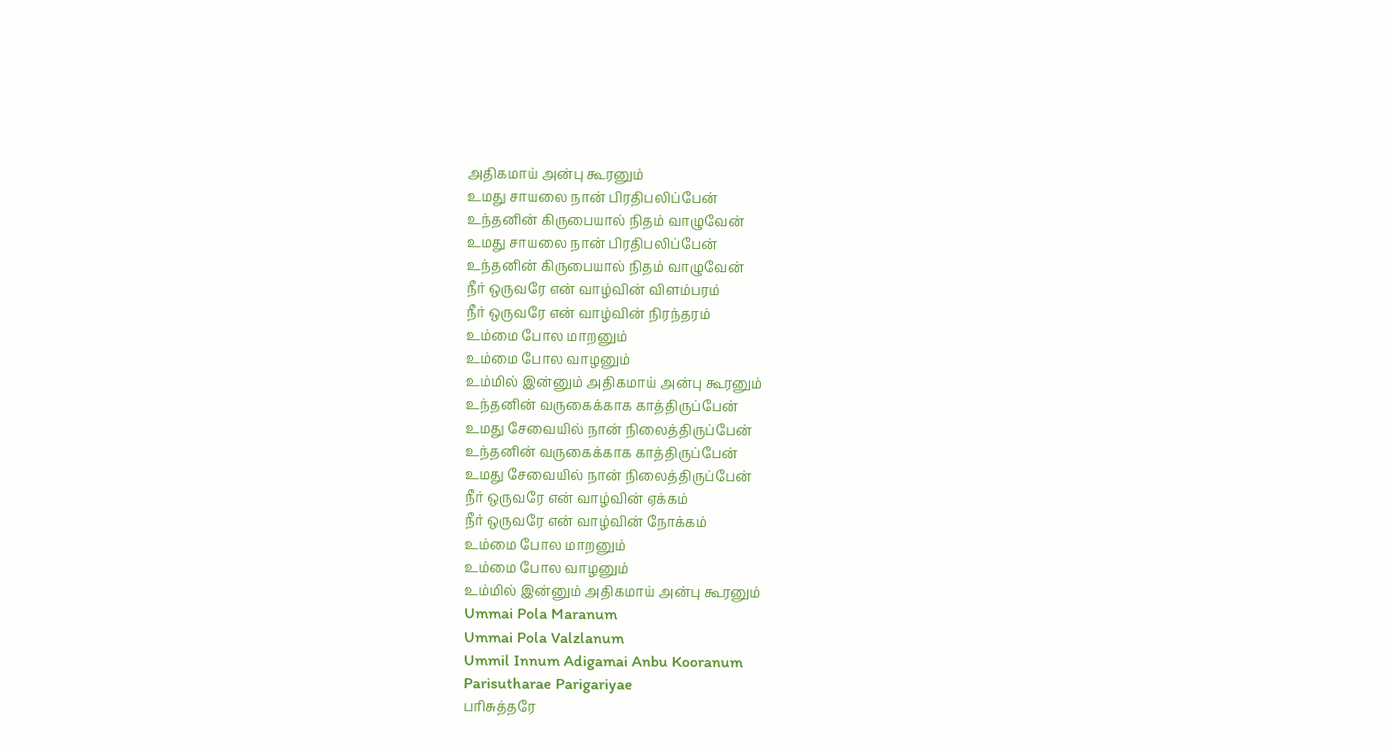அதிகமாய் அன்பு கூரனும்
உமது சாயலை நான் பிரதிபலிப்பேன்
உந்தனின் கிருபையால் நிதம் வாழுவேன்
உமது சாயலை நான் பிரதிபலிப்பேன்
உந்தனின் கிருபையால் நிதம் வாழுவேன்
நீர் ஒருவரே என் வாழ்வின் விளம்பரம்
நீர் ஒருவரே என் வாழ்வின் நிரந்தரம்
உம்மை போல மாறனும்
உம்மை போல வாழனும்
உம்மில் இன்னும் அதிகமாய் அன்பு கூரனும்
உந்தனின் வருகைக்காக காத்திருப்பேன்
உமது சேவையில் நான் நிலைத்திருப்பேன்
உந்தனின் வருகைக்காக காத்திருப்பேன்
உமது சேவையில் நான் நிலைத்திருப்பேன்
நீர் ஒருவரே என் வாழ்வின் ஏக்கம்
நீர் ஒருவரே என் வாழ்வின் நோக்கம்
உம்மை போல மாறனும்
உம்மை போல வாழனும்
உம்மில் இன்னும் அதிகமாய் அன்பு கூரனும்
Ummai Pola Maranum
Ummai Pola Valzlanum
Ummil Innum Adigamai Anbu Kooranum
Parisutharae Parigariyae
பரிசுத்தரே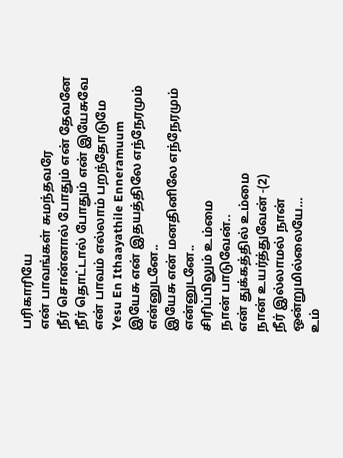பரிகாரியே
என் பாவங்கள் சுமந்தவரே
நீர் சொன்னால் போதும் என் தேவனே
நீர் தொட்டால் போதும் என் இயேசுவே
என் பாவம் எல்லாம் பறந்தோடுமே
Yesu En Ithaayathile Enneramuum
இயேசு என் இதயத்திலே எந்நேரமும் என்னுடனே..
இயேசு என் மனதினிலே எந்நேரமும் என்னுடனே..
சிரிப்பிலும் உம்மை
நான் பாடுவேன்..
என் துக்கத்தில் உம்மை
நான் உயர்த்துவேன் -(2)
நீர் இல்லாமல் நான் ஒன்றுமில்லையே…
உம்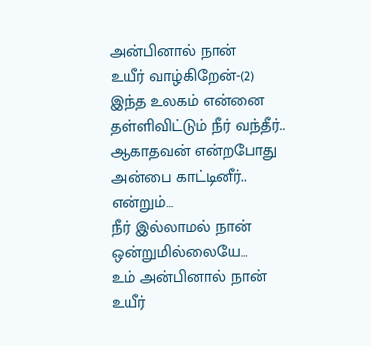அன்பினால் நான்
உயீர் வாழ்கிறேன்-(2)
இந்த உலகம் என்னை தள்ளிவிட்டும் நீர் வந்தீர்..
ஆகாதவன் என்றபோது
அன்பை காட்டினீர்..
என்றும்…
நீர் இல்லாமல் நான் ஒன்றுமில்லையே…
உம் அன்பினால் நான்
உயீர்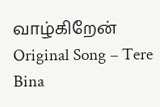வாழ்கிறேன்
Original Song – Tere Bina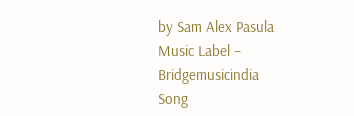by Sam Alex Pasula
Music Label – Bridgemusicindia
Song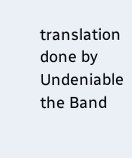translation done by Undeniable the Band